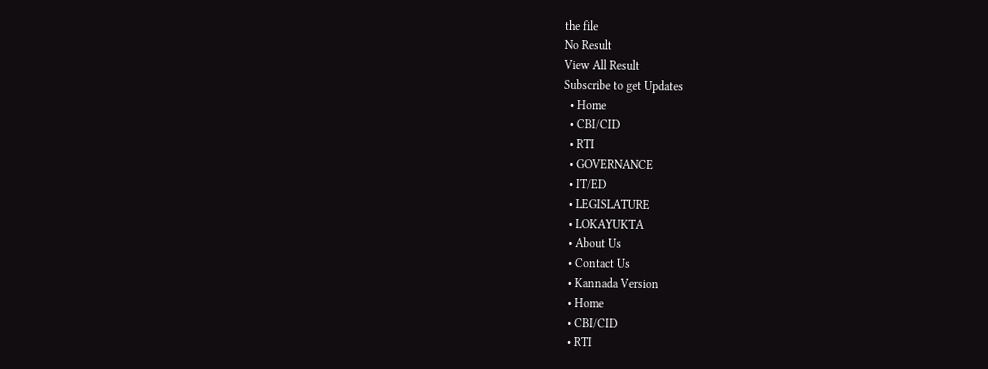the file
No Result
View All Result
Subscribe to get Updates
  • Home
  • CBI/CID
  • RTI
  • GOVERNANCE
  • IT/ED
  • LEGISLATURE
  • LOKAYUKTA
  • About Us
  • Contact Us
  • Kannada Version
  • Home
  • CBI/CID
  • RTI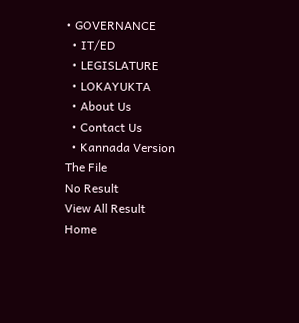• GOVERNANCE
  • IT/ED
  • LEGISLATURE
  • LOKAYUKTA
  • About Us
  • Contact Us
  • Kannada Version
The File
No Result
View All Result
Home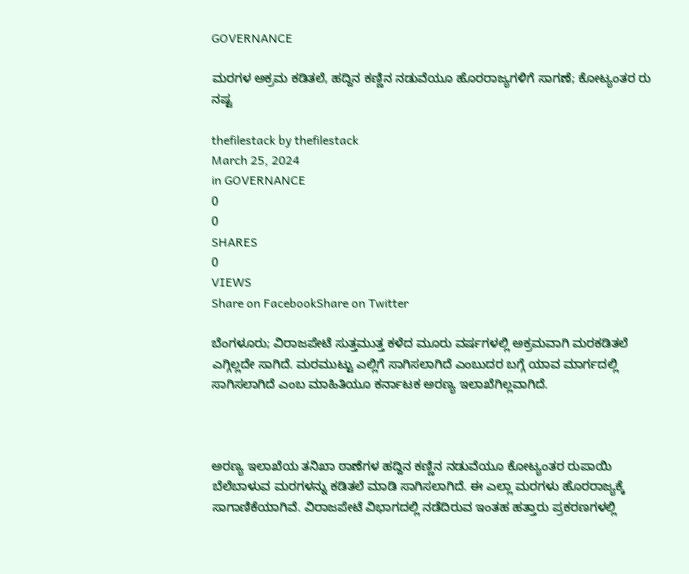GOVERNANCE

ಮರಗಳ ಅಕ್ರಮ ಕಡಿತಲೆ, ಹದ್ದಿನ ಕಣ್ಣಿನ ನಡುವೆಯೂ ಹೊರರಾಜ್ಯಗಳಿಗೆ ಸಾಗಣೆ; ಕೋಟ್ಯಂತರ ರು ನಷ್ಟ

thefilestack by thefilestack
March 25, 2024
in GOVERNANCE
0
0
SHARES
0
VIEWS
Share on FacebookShare on Twitter

ಬೆಂಗಳೂರು; ವಿರಾಜಪೇಟೆ ಸುತ್ತಮುತ್ತ ಕಳೆದ ಮೂರು ವರ್ಷಗಳಲ್ಲಿ ಅಕ್ರಮವಾಗಿ ಮರಕಡಿತಲೆ ಎಗ್ಗಿಲ್ಲದೇ ಸಾಗಿದೆ. ಮರಮುಟ್ಟು ಎಲ್ಲಿಗೆ ಸಾಗಿಸಲಾಗಿದೆ ಎಂಬುದರ ಬಗ್ಗೆ ಯಾವ ಮಾರ್ಗದಲ್ಲಿ ಸಾಗಿಸಲಾಗಿದೆ ಎಂಬ ಮಾಹಿತಿಯೂ ಕರ್ನಾಟಕ ಅರಣ್ಯ ಇಲಾಖೆಗಿಲ್ಲವಾಗಿದೆ.



ಅರಣ್ಯ ಇಲಾಖೆಯ ತನಿಖಾ ಠಾಣೆಗಳ ಹದ್ದಿನ ಕಣ್ಣಿನ ನಡುವೆಯೂ ಕೋಟ್ಯಂತರ ರುಪಾಯಿ ಬೆಲೆಬಾಳುವ ಮರಗಳನ್ನು ಕಡಿತಲೆ ಮಾಡಿ ಸಾಗಿಸಲಾಗಿದೆ. ಈ ಎಲ್ಲಾ ಮರಗಳು ಹೊರರಾಜ್ಯಕ್ಕೆ ಸಾಗಾಣಿಕೆಯಾಗಿವೆ. ವಿರಾಜಪೇಟೆ ವಿಭಾಗದಲ್ಲಿ ನಡೆದಿರುವ ಇಂತಹ ಹತ್ತಾರು ಪ್ರಕರಣಗಳಲ್ಲಿ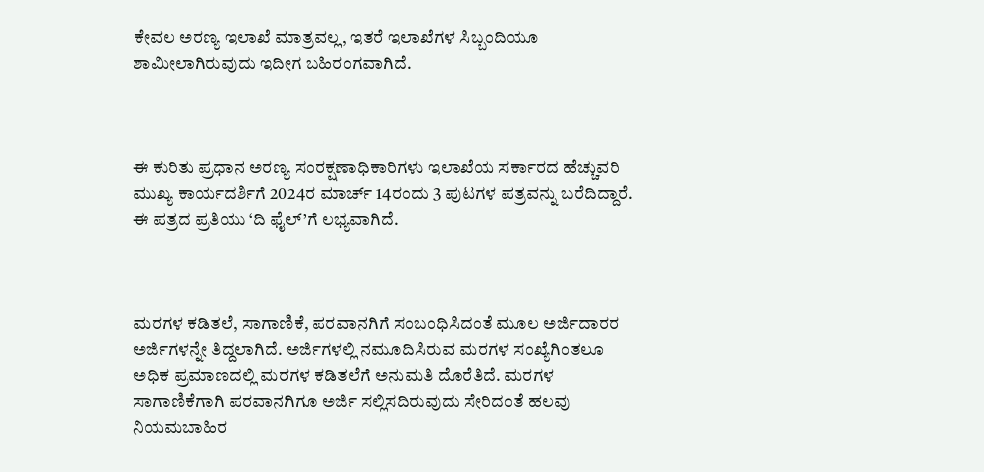ಕೇವಲ ಅರಣ್ಯ ಇಲಾಖೆ ಮಾತ್ರವಲ್ಲ, ಇತರೆ ಇಲಾಖೆಗಳ ಸಿಬ್ಬಂದಿಯೂ ಶಾಮೀಲಾಗಿರುವುದು ಇದೀಗ ಬಹಿರಂಗವಾಗಿದೆ.



ಈ ಕುರಿತು ಪ್ರಧಾನ ಅರಣ್ಯ ಸಂರಕ್ಷಣಾಧಿಕಾರಿಗಳು ಇಲಾಖೆಯ ಸರ್ಕಾರದ ಹೆಚ್ಚುವರಿ ಮುಖ್ಯ ಕಾರ್ಯದರ್ಶಿಗೆ 2024ರ ಮಾರ್ಚ್‌ 14ರಂದು 3 ಪುಟಗಳ ಪತ್ರವನ್ನು ಬರೆದಿದ್ದಾರೆ. ಈ ಪತ್ರದ ಪ್ರತಿಯು ‘ದಿ ಫೈಲ್‌’ಗೆ ಲಭ್ಯವಾಗಿದೆ.



ಮರಗಳ ಕಡಿತಲೆ, ಸಾಗಾಣಿಕೆ, ಪರವಾನಗಿಗೆ ಸಂಬಂಧಿಸಿದಂತೆ ಮೂಲ ಅರ್ಜಿದಾರರ ಅರ್ಜಿಗಳನ್ನೇ ತಿದ್ದಲಾಗಿದೆ. ಅರ್ಜಿಗಳಲ್ಲಿ ನಮೂದಿಸಿರುವ ಮರಗಳ ಸಂಖ್ಯೆಗಿಂತಲೂ ಅಧಿಕ ಪ್ರಮಾಣದಲ್ಲಿ ಮರಗಳ ಕಡಿತಲೆಗೆ ಅನುಮತಿ ದೊರೆತಿದೆ. ಮರಗಳ ಸಾಗಾಣಿಕೆಗಾಗಿ ಪರವಾನಗಿಗೂ ಅರ್ಜಿ ಸಲ್ಲಿಸದಿರುವುದು ಸೇರಿದಂತೆ ಹಲವು ನಿಯಮಬಾಹಿರ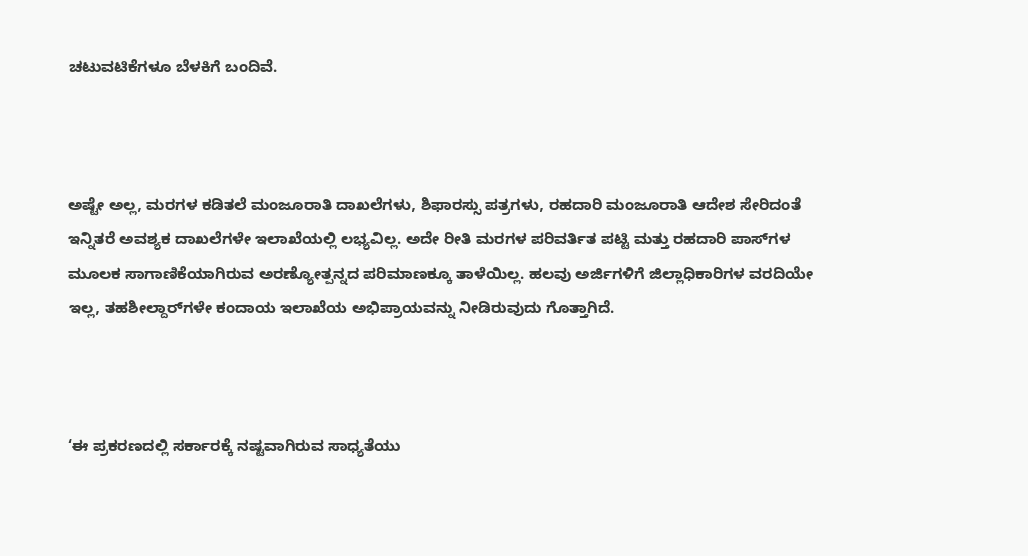ಚಟುವಟಿಕೆಗಳೂ ಬೆಳಕಿಗೆ ಬಂದಿವೆ.



ಅಷ್ಟೇ ಅಲ್ಲ, ಮರಗಳ ಕಡಿತಲೆ ಮಂಜೂರಾತಿ ದಾಖಲೆಗಳು, ಶಿಫಾರಸ್ಸು ಪತ್ರಗಳು, ರಹದಾರಿ ಮಂಜೂರಾತಿ ಆದೇಶ ಸೇರಿದಂತೆ ಇನ್ನಿತರೆ ಅವಶ್ಯಕ ದಾಖಲೆಗಳೇ ಇಲಾಖೆಯಲ್ಲಿ ಲಭ್ಯವಿಲ್ಲ. ಅದೇ ರೀತಿ ಮರಗಳ ಪರಿವರ್ತಿತ ಪಟ್ಟಿ ಮತ್ತು ರಹದಾರಿ ಪಾಸ್‌ಗಳ ಮೂಲಕ ಸಾಗಾಣಿಕೆಯಾಗಿರುವ ಅರಣ್ಯೋತ್ಪನ್ನದ ಪರಿಮಾಣಕ್ಕೂ ತಾಳೆಯಿಲ್ಲ. ಹಲವು ಅರ್ಜಿಗಳಿಗೆ ಜಿಲ್ಲಾಧಿಕಾರಿಗಳ ವರದಿಯೇ ಇಲ್ಲ, ತಹಶೀಲ್ದಾರ್‍‌ಗಳೇ ಕಂದಾಯ ಇಲಾಖೆಯ ಅಭಿಪ್ರಾಯವನ್ನು ನೀಡಿರುವುದು ಗೊತ್ತಾಗಿದೆ.



‘ಈ ಪ್ರಕರಣದಲ್ಲಿ ಸರ್ಕಾರಕ್ಕೆ ನಷ್ಟವಾಗಿರುವ ಸಾಧ್ಯತೆಯು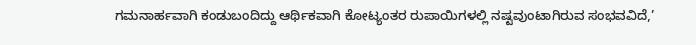ಗಮನಾರ್ಹವಾಗಿ ಕಂಡುಬಂದಿದ್ದು ಆರ್ಥಿಕವಾಗಿ ಕೋಟ್ಯಂತರ ರುಪಾಯಿಗಳಲ್ಲಿ ನಷ್ಟವುಂಟಾಗಿರುವ ಸಂಭವವಿದೆ,’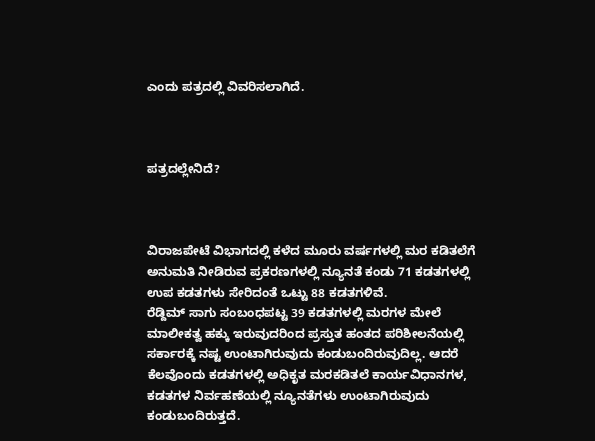ಎಂದು ಪತ್ರದಲ್ಲಿ ವಿವರಿಸಲಾಗಿದೆ.



ಪತ್ರದಲ್ಲೇನಿದೆ?



ವಿರಾಜಪೇಟೆ ವಿಭಾಗದಲ್ಲಿ ಕಳೆದ ಮೂರು ವರ್ಷಗಳಲ್ಲಿ ಮರ ಕಡಿತಲೆಗೆ ಅನುಮತಿ ನೀಡಿರುವ ಪ್ರಕರಣಗಳಲ್ಲಿ ನ್ಯೂನತೆ ಕಂಡು 71 ಕಡತಗಳಲ್ಲಿ ಉಪ ಕಡತಗಳು ಸೇರಿದಂತೆ ಒಟ್ಟು 88 ಕಡತಗಳಿವೆ.
ರೆಡ್ದಿಮ್‌ ಸಾಗು ಸಂಬಂಧಪಟ್ಟ 39 ಕಡತಗಳಲ್ಲಿ ಮರಗಳ ಮೇಲೆ ಮಾಲೀಕತ್ವ ಹಕ್ಕು ಇರುವುದರಿಂದ ಪ್ರಸ್ತುತ ಹಂತದ ಪರಿಶೀಲನೆಯಲ್ಲಿ ಸರ್ಕಾರಕ್ಕೆ ನಷ್ಟ ಉಂಟಾಗಿರುವುದು ಕಂಡುಬಂದಿರುವುದಿಲ್ಲ. ಆದರೆ ಕೆಲವೊಂದು ಕಡತಗಳಲ್ಲಿ ಅಧಿಕೃತ ಮರಕಡಿತಲೆ ಕಾರ್ಯವಿಧಾನಗಳ, ಕಡತಗಳ ನಿರ್ವಹಣೆಯಲ್ಲಿ ನ್ಯೂನತೆಗಳು ಉಂಟಾಗಿರುವುದು ಕಂಡುಬಂದಿರುತ್ತದೆ.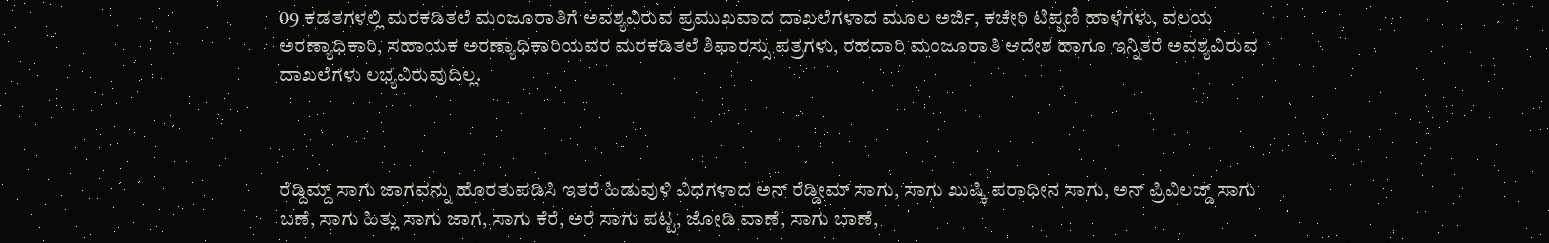09 ಕಡತಗಳಲ್ಲಿ ಮರಕಡಿತಲೆ ಮಂಜೂರಾತಿಗೆ ಅವಶ್ಯವಿರುವ ಪ್ರಮುಖವಾದ ದಾಖಲೆಗಳಾದ ಮೂಲ ಅರ್ಜಿ, ಕಚೇರಿ ಟಿಪ್ಪಣಿ ಹಾಳೆಗಳು, ವಲಯ ಅರಣ್ಯಾಧಿಕಾರಿ, ಸಹಾಯಕ ಅರಣ್ಯಾಧಿಕಾರಿಯವರ ಮರಕಡಿತಲೆ ಶಿಫಾರಸ್ಸು ಪತ್ರಗಳು, ರಹದಾರಿ ಮಂಜೂರಾತಿ ಆದೇಶ ಹಾಗೂ ಇನ್ನಿತರೆ ಅವಶ್ಯವಿರುವ ದಾಖಲೆಗಳು ಲಭ್ಯವಿರುವುದಿಲ್ಲ.



ರೆಡ್ದಿಮ್ದ್‌ ಸಾಗು ಜಾಗವನ್ನು ಹೊರತುಪಡಿಸಿ ಇತರೆ ಹಿಡುವುಳಿ ವಿಧಗಳಾದ ಅನ್‌ ರೆಡ್ಡೀಮ್‌ ಸಾಗು, ಸಾಗು ಖುಷ್ಕಿ ಪರಾಧೀನ ಸಾಗು, ಅನ್‌ ಪ್ರಿವಿಲಜ್ಡ್‌ ಸಾಗು ಬಣೆ, ಸಾಗು ಹಿತ್ಲು ಸಾಗು ಜಾಗ, ಸಾಗು ಕೆರೆ, ಅರೆ ಸಾಗು ಪಟ್ಟ, ಜೋಡಿ ವಾಣೆ, ಸಾಗು ಬಾಣೆ,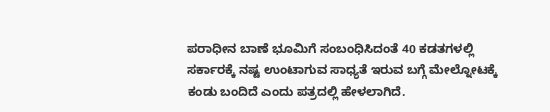ಪರಾಧೀನ ಬಾಣೆ ಭೂಮಿಗೆ ಸಂಬಂಧಿಸಿದಂತೆ 40 ಕಡತಗಳಲ್ಲಿ ಸರ್ಕಾರಕ್ಕೆ ನಷ್ಟ ಉಂಟಾಗುವ ಸಾಧ್ಯತೆ ಇರುವ ಬಗ್ಗೆ ಮೇಲ್ನೋಟಕ್ಕೆ ಕಂಡು ಬಂದಿದೆ ಎಂದು ಪತ್ರದಲ್ಲಿ ಹೇಳಲಾಗಿದೆ.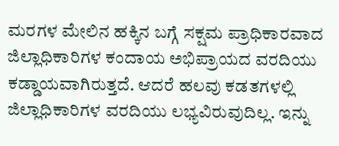ಮರಗಳ ಮೇಲಿನ ಹಕ್ಕಿನ ಬಗ್ಗೆ ಸಕ್ಷಮ ಪ್ರಾಧಿಕಾರವಾದ ಜಿಲ್ಲಾಧಿಕಾರಿಗಳ ಕಂದಾಯ ಅಭಿಪ್ರಾಯದ ವರದಿಯು ಕಡ್ಡಾಯವಾಗಿರುತ್ತದೆ. ಆದರೆ ಹಲವು ಕಡತಗಳಲ್ಲಿ ಜಿಲ್ಲಾಧಿಕಾರಿಗಳ ವರದಿಯು ಲಭ್ಯವಿರುವುದಿಲ್ಲ. ಇನ್ನು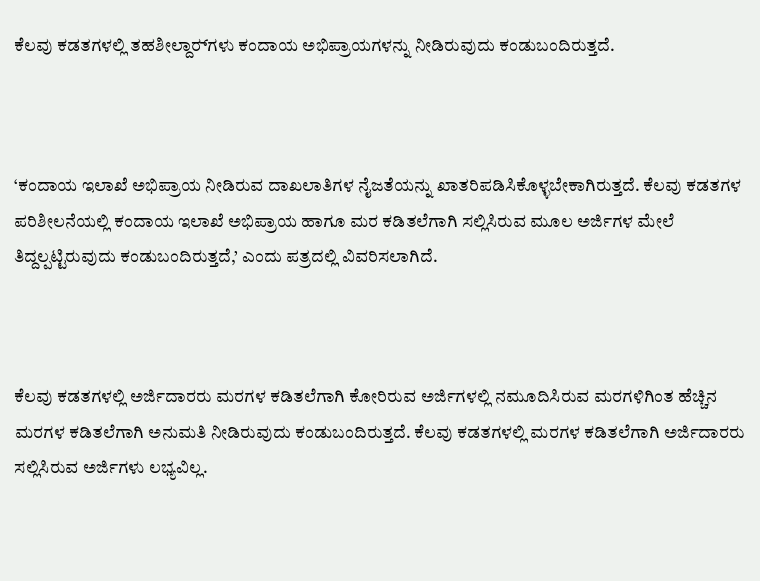ಕೆಲವು ಕಡತಗಳಲ್ಲಿ ತಹಶೀಲ್ದಾರ್‍‌ಗಳು ಕಂದಾಯ ಅಭಿಪ್ರಾಯಗಳನ್ನು ನೀಡಿರುವುದು ಕಂಡುಬಂದಿರುತ್ತದೆ.



‘ಕಂದಾಯ ಇಲಾಖೆ ಅಭಿಪ್ರಾಯ ನೀಡಿರುವ ದಾಖಲಾತಿಗಳ ನೈಜತೆಯನ್ನು ಖಾತರಿಪಡಿಸಿಕೊಳ್ಳಬೇಕಾಗಿರುತ್ತದೆ. ಕೆಲವು ಕಡತಗಳ ಪರಿಶೀಲನೆಯಲ್ಲಿ ಕಂದಾಯ ಇಲಾಖೆ ಅಭಿಪ್ರಾಯ ಹಾಗೂ ಮರ ಕಡಿತಲೆಗಾಗಿ ಸಲ್ಲಿಸಿರುವ ಮೂಲ ಅರ್ಜಿಗಳ ಮೇಲೆ ತಿದ್ದಲ್ಪಟ್ಟಿರುವುದು ಕಂಡುಬಂದಿರುತ್ತದೆ,’ ಎಂದು ಪತ್ರದಲ್ಲಿ ವಿವರಿಸಲಾಗಿದೆ.



ಕೆಲವು ಕಡತಗಳಲ್ಲಿ ಅರ್ಜಿದಾರರು ಮರಗಳ ಕಡಿತಲೆಗಾಗಿ ಕೋರಿರುವ ಅರ್ಜಿಗಳಲ್ಲಿ ನಮೂದಿಸಿರುವ ಮರಗಳಿಗಿಂತ ಹೆಚ್ಚಿನ ಮರಗಳ ಕಡಿತಲೆಗಾಗಿ ಅನುಮತಿ ನೀಡಿರುವುದು ಕಂಡುಬಂದಿರುತ್ತದೆ. ಕೆಲವು ಕಡತಗಳಲ್ಲಿ ಮರಗಳ ಕಡಿತಲೆಗಾಗಿ ಅರ್ಜಿದಾರರು ಸಲ್ಲಿಸಿರುವ ಅರ್ಜಿಗಳು ಲಭ್ಯವಿಲ್ಲ.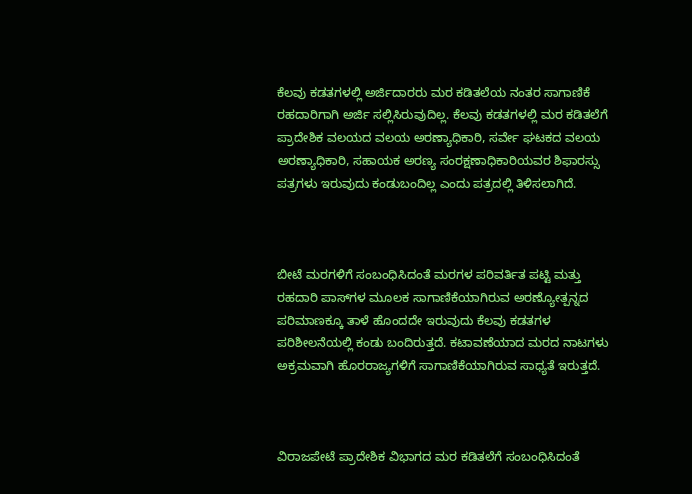ಕೆಲವು ಕಡತಗಳಲ್ಲಿ ಅರ್ಜಿದಾರರು ಮರ ಕಡಿತಲೆಯ ನಂತರ ಸಾಗಾಣಿಕೆ ರಹದಾರಿಗಾಗಿ ಅರ್ಜಿ ಸಲ್ಲಿಸಿರುವುದಿಲ್ಲ. ಕೆಲವು ಕಡತಗಳಲ್ಲಿ ಮರ ಕಡಿತಲೆಗೆ ಪ್ರಾದೇಶಿಕ ವಲಯದ ವಲಯ ಅರಣ್ಯಾಧಿಕಾರಿ, ಸರ್ವೇ ಘಟಕದ ವಲಯ ಅರಣ್ಯಾಧಿಕಾರಿ, ಸಹಾಯಕ ಅರಣ್ಯ ಸಂರಕ್ಷಣಾಧಿಕಾರಿಯವರ ಶಿಫಾರಸ್ಸು ಪತ್ರಗಳು ಇರುವುದು ಕಂಡುಬಂದಿಲ್ಲ ಎಂದು ಪತ್ರದಲ್ಲಿ ತಿಳಿಸಲಾಗಿದೆ.



ಬೀಟೆ ಮರಗಳಿಗೆ ಸಂಬಂಧಿಸಿದಂತೆ ಮರಗಳ ಪರಿವರ್ತಿತ ಪಟ್ಟಿ ಮತ್ತು ರಹದಾರಿ ಪಾಸ್‌ಗಳ ಮೂಲಕ ಸಾಗಾಣಿಕೆಯಾಗಿರುವ ಅರಣ್ಯೋತ್ಪನ್ನದ ಪರಿಮಾಣಕ್ಕೂ ತಾಳೆ ಹೊಂದದೇ ಇರುವುದು ಕೆಲವು ಕಡತಗಳ ಪರಿಶೀಲನೆಯಲ್ಲಿ ಕಂಡು ಬಂದಿರುತ್ತದೆ. ಕಟಾವಣೆಯಾದ ಮರದ ನಾಟಗಳು ಅಕ್ರಮವಾಗಿ ಹೊರರಾಜ್ಯಗಳಿಗೆ ಸಾಗಾಣಿಕೆಯಾಗಿರುವ ಸಾಧ್ಯತೆ ಇರುತ್ತದೆ.



ವಿರಾಜಪೇಟೆ ಪ್ರಾದೇಶಿಕ ವಿಭಾಗದ ಮರ ಕಡಿತಲೆಗೆ ಸಂಬಂಧಿಸಿದಂತೆ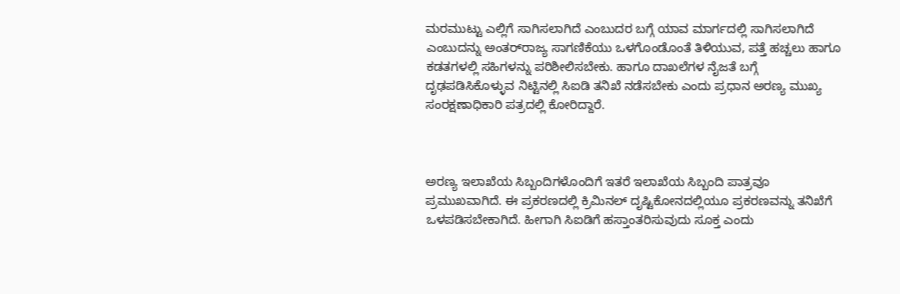ಮರಮುಟ್ಟು ಎಲ್ಲಿಗೆ ಸಾಗಿಸಲಾಗಿದೆ ಎಂಬುದರ ಬಗ್ಗೆ ಯಾವ ಮಾರ್ಗದಲ್ಲಿ ಸಾಗಿಸಲಾಗಿದೆ ಎಂಬುದನ್ನು ಅಂತರ್‍‌ರಾಜ್ಯ ಸಾಗಣಿಕೆಯು ಒಳಗೊಂಡೊಂತೆ ತಿಳಿಯುವ, ಪತ್ತೆ ಹಚ್ಚಲು ಹಾಗೂ ಕಡತಗಳಲ್ಲಿ ಸಹಿಗಳನ್ನು ಪರಿಶೀಲಿಸಬೇಕು. ಹಾಗೂ ದಾಖಲೆಗಳ ನೈಜತೆ ಬಗ್ಗೆ ದೃಢಪಡಿಸಿಕೊಳ್ಳುವ ನಿಟ್ಟಿನಲ್ಲಿ ಸಿಐಡಿ ತನಿಖೆ ನಡೆಸಬೇಕು ಎಂದು ಪ್ರಧಾನ ಅರಣ್ಯ ಮುಖ್ಯ ಸಂರಕ್ಷಣಾಧಿಕಾರಿ ಪತ್ರದಲ್ಲಿ ಕೋರಿದ್ದಾರೆ.



ಅರಣ್ಯ ಇಲಾಖೆಯ ಸಿಬ್ಬಂದಿಗಳೊಂದಿಗೆ ಇತರೆ ಇಲಾಖೆಯ ಸಿಬ್ಬಂದಿ ಪಾತ್ರವೂ ಪ್ರಮುಖವಾಗಿದೆ. ಈ ಪ್ರಕರಣದಲ್ಲಿ ಕ್ರಿಮಿನಲ್ ದೃಷ್ಟಿಕೋನದಲ್ಲಿಯೂ ಪ್ರಕರಣವನ್ನು ತನಿಖೆಗೆ ಒಳಪಡಿಸಬೇಕಾಗಿದೆ. ಹೀಗಾಗಿ ಸಿಐಡಿಗೆ ಹಸ್ತಾಂತರಿಸುವುದು ಸೂಕ್ತ ಎಂದು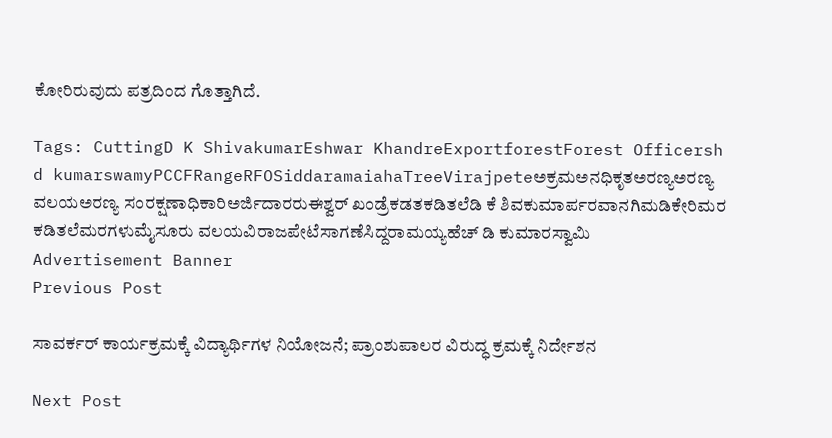ಕೋರಿರುವುದು ಪತ್ರದಿಂದ ಗೊತ್ತಾಗಿದೆ.

Tags: CuttingD K ShivakumarEshwar KhandreExportforestForest Officersh d kumarswamyPCCFRangeRFOSiddaramaiahaTreeVirajpeteಅಕ್ರಮಅನಧಿಕೃತಅರಣ್ಯಅರಣ್ಯ ವಲಯಅರಣ್ಯ ಸಂರಕ್ಷಣಾಧಿಕಾರಿಅರ್ಜಿದಾರರುಈಶ್ವರ್‌ ಖಂಡ್ರೆಕಡತಕಡಿತಲೆಡಿ ಕೆ ಶಿವಕುಮಾರ್ಪರವಾನಗಿಮಡಿಕೇರಿಮರ ಕಡಿತಲೆಮರಗಳುಮೈಸೂರು ವಲಯವಿರಾಜಪೇಟೆಸಾಗಣೆಸಿದ್ದರಾಮಯ್ಯಹೆಚ್‌ ಡಿ ಕುಮಾರಸ್ವಾಮಿ
Advertisement Banner
Previous Post

ಸಾವರ್ಕರ್‌ ಕಾರ್ಯಕ್ರಮಕ್ಕೆ ವಿದ್ಯಾರ್ಥಿಗಳ ನಿಯೋಜನೆ; ಪ್ರಾಂಶುಪಾಲರ ವಿರುದ್ಧ ಕ್ರಮಕ್ಕೆ ನಿರ್ದೇಶನ

Next Post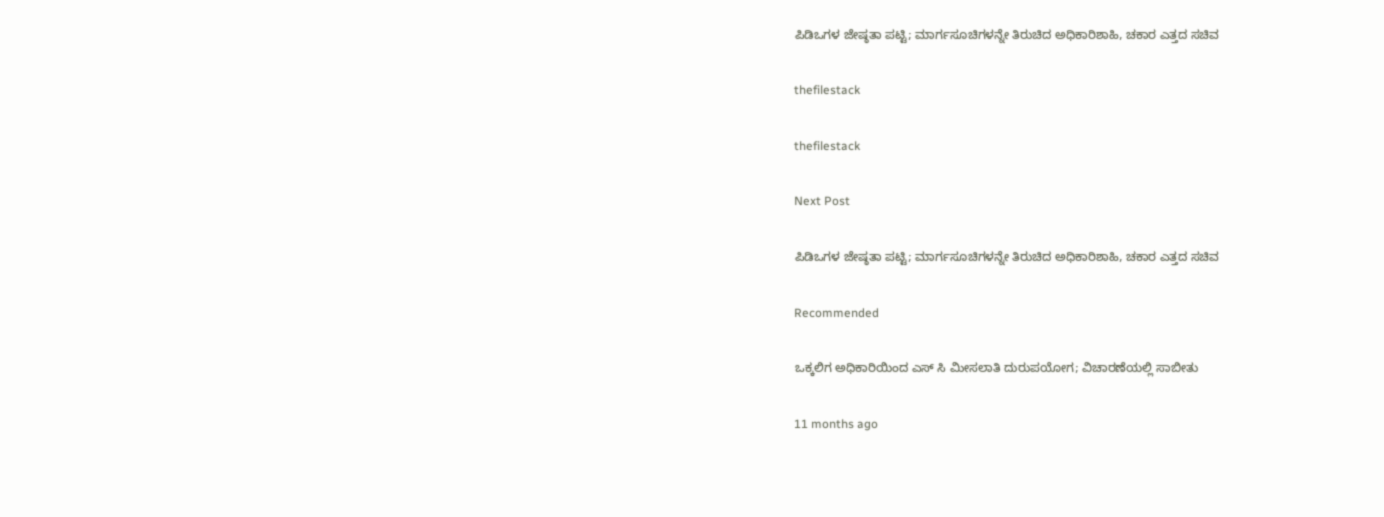ಪಿಡಿಒಗಳ ಜೇಷ್ಠತಾ ಪಟ್ಟಿ; ಮಾರ್ಗಸೂಚಿಗಳನ್ನೇ ತಿರುಚಿದ ಅಧಿಕಾರಿಶಾಹಿ, ಚಕಾರ ಎತ್ತದ ಸಚಿವ

thefilestack

thefilestack

Next Post

ಪಿಡಿಒಗಳ ಜೇಷ್ಠತಾ ಪಟ್ಟಿ; ಮಾರ್ಗಸೂಚಿಗಳನ್ನೇ ತಿರುಚಿದ ಅಧಿಕಾರಿಶಾಹಿ, ಚಕಾರ ಎತ್ತದ ಸಚಿವ

Recommended

ಒಕ್ಕಲಿಗ ಅಧಿಕಾರಿಯಿಂದ ಎಸ್‌ ಸಿ ಮೀಸಲಾತಿ ದುರುಪಯೋಗ; ವಿಚಾರಣೆಯಲ್ಲಿ ಸಾಬೀತು

11 months ago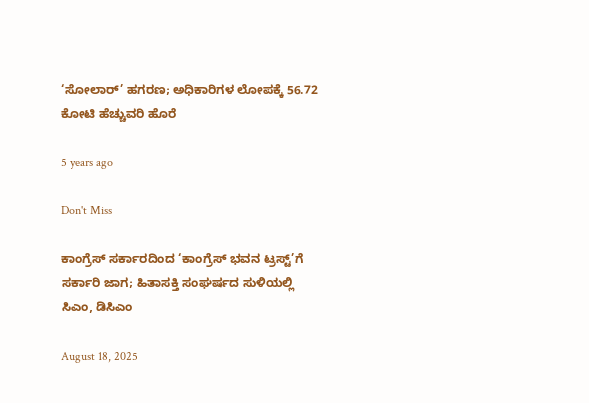‘ಸೋಲಾರ್‌’ ಹಗರಣ; ಅಧಿಕಾರಿಗಳ ಲೋಪಕ್ಕೆ 56.72 ಕೋಟಿ ಹೆಚ್ಚುವರಿ ಹೊರೆ

5 years ago

Don't Miss

ಕಾಂಗ್ರೆಸ್‌ ಸರ್ಕಾರದಿಂದ ‘ಕಾಂಗ್ರೆಸ್‌ ಭವನ ಟ್ರಸ್ಟ್‌’ಗೆ ಸರ್ಕಾರಿ ಜಾಗ; ಹಿತಾಸಕ್ತಿ ಸಂಘ‍ರ್ಷದ ಸುಳಿಯಲ್ಲಿ ಸಿಎಂ, ಡಿಸಿಎಂ

August 18, 2025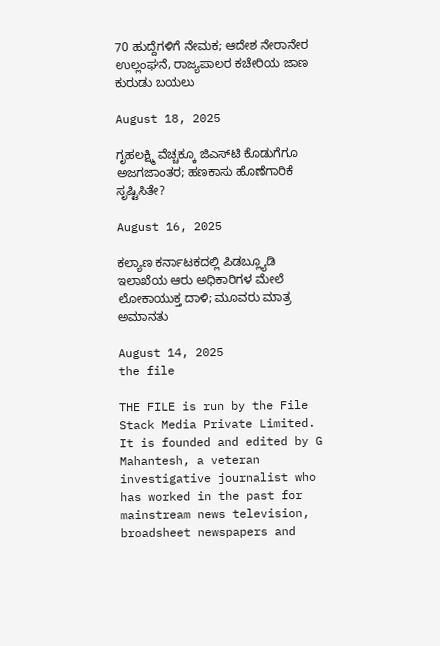70 ಹುದ್ದೆಗಳಿಗೆ ನೇಮಕ; ಆದೇಶ ನೇರಾನೇರ ಉಲ್ಲಂಘನೆ, ರಾಜ್ಯಪಾಲರ ಕಚೇರಿಯ ಜಾಣ ಕುರುಡು ಬಯಲು

August 18, 2025

ಗೃಹಲಕ್ಷ್ಮಿ ವೆಚ್ಚಕ್ಕೂ ಜಿಎಸ್‌ಟಿ ಕೊಡುಗೆಗೂ ಅಜಗಜಾಂತರ; ಹಣಕಾಸು ಹೊಣೆಗಾರಿಕೆ ಸೃಷ್ಟಿಸಿತೇ?

August 16, 2025

ಕಲ್ಯಾಣ ಕರ್ನಾಟಕದಲ್ಲಿ ಪಿಡಬ್ಲ್ಯೂಡಿ ಇಲಾಖೆಯ ಆರು ಅಧಿಕಾರಿಗಳ ಮೇಲೆ ಲೋಕಾಯುಕ್ತ ದಾಳಿ; ಮೂವರು ಮಾತ್ರ ಅಮಾನತು

August 14, 2025
the file

THE FILE is run by the File Stack Media Private Limited. It is founded and edited by G Mahantesh, a veteran investigative journalist who has worked in the past for mainstream news television, broadsheet newspapers and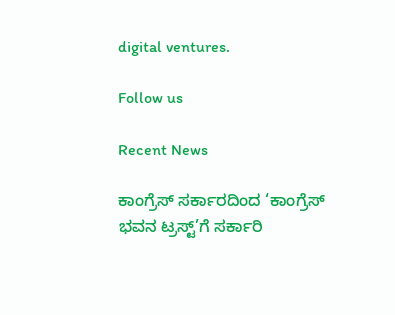digital ventures.

Follow us

Recent News

ಕಾಂಗ್ರೆಸ್‌ ಸರ್ಕಾರದಿಂದ ‘ಕಾಂಗ್ರೆಸ್‌ ಭವನ ಟ್ರಸ್ಟ್‌’ಗೆ ಸರ್ಕಾರಿ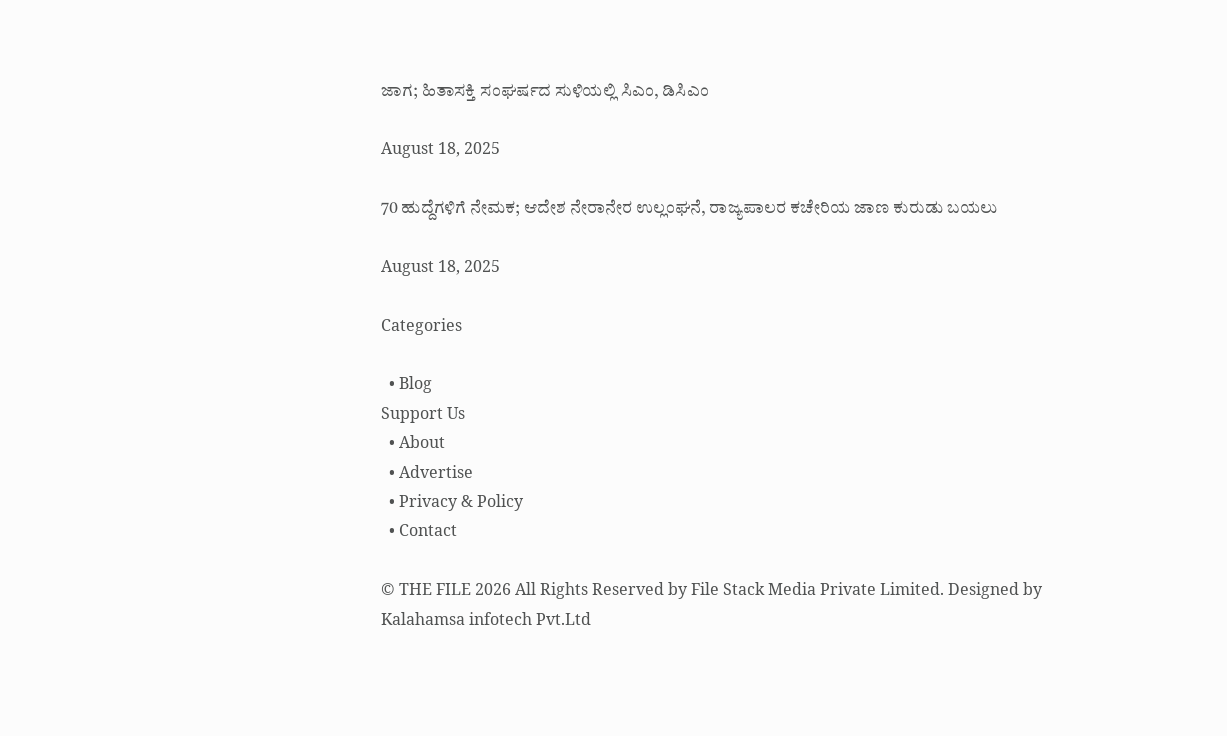ಜಾಗ; ಹಿತಾಸಕ್ತಿ ಸಂಘ‍ರ್ಷದ ಸುಳಿಯಲ್ಲಿ ಸಿಎಂ, ಡಿಸಿಎಂ

August 18, 2025

70 ಹುದ್ದೆಗಳಿಗೆ ನೇಮಕ; ಆದೇಶ ನೇರಾನೇರ ಉಲ್ಲಂಘನೆ, ರಾಜ್ಯಪಾಲರ ಕಚೇರಿಯ ಜಾಣ ಕುರುಡು ಬಯಲು

August 18, 2025

Categories

  • Blog
Support Us
  • About
  • Advertise
  • Privacy & Policy
  • Contact

© THE FILE 2026 All Rights Reserved by File Stack Media Private Limited. Designed by Kalahamsa infotech Pvt.Ltd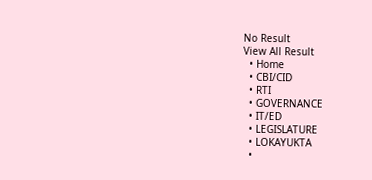No Result
View All Result
  • Home
  • CBI/CID
  • RTI
  • GOVERNANCE
  • IT/ED
  • LEGISLATURE
  • LOKAYUKTA
  •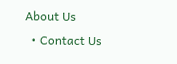About Us
  • Contact Us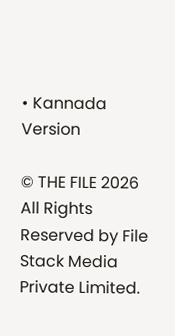• Kannada Version

© THE FILE 2026 All Rights Reserved by File Stack Media Private Limited.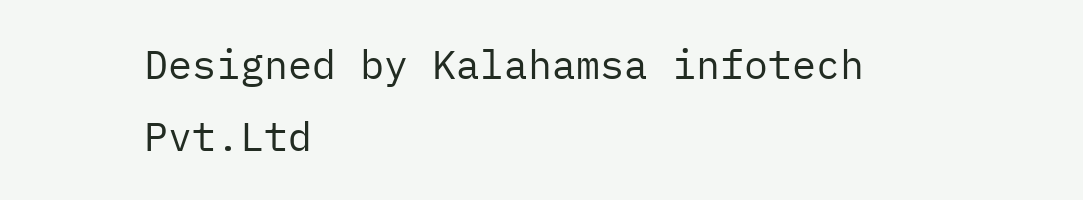Designed by Kalahamsa infotech Pvt.Ltd